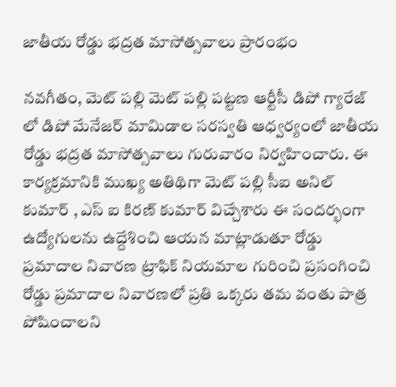జాతీయ రోడ్డు భద్రత మాసోత్సవాలు ప్రారంభం

నవగీతం, మెట్ పల్లి మెట్ పల్లి పట్టణ ఆర్టీసీ డిపో గ్యారేజ్ లో డిపో మేనేజర్ మామిడాల సరస్వతి ఆధ్వర్యంలో జాతీయ రోడ్డు భద్రత మాసోత్సవాలు గురువారం నిర్వహించారు. ఈ కార్యక్రమానికి ముఖ్య అతిథిగా మెట్ పల్లి సీఐ అనిల్ కుమార్ , ఎస్ ఐ కిరణ్ కుమార్ విచ్చేశారు ఈ సందర్భంగా ఉద్యోగులను ఉద్దేశించి ఆయన మాట్లాడుతూ రోడ్డు ప్రమాదాల నివారణ ట్రాఫిక్ నియమాల గురించి ప్రసంగించి రోడ్డు ప్రమాదాల నివారణలో ప్రతి ఒక్కరు తమ వంతు పాత్ర పోషించాలని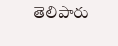తెలిపారు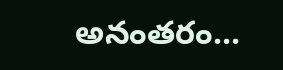అనంతరం...